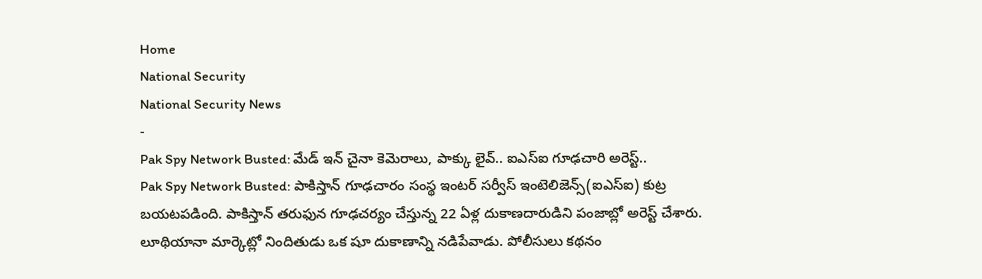Home
National Security
National Security News
-
Pak Spy Network Busted: మేడ్ ఇన్ చైనా కెమెరాలు, పాక్కు లైవ్.. ఐఎస్ఐ గూఢచారి అరెస్ట్..
Pak Spy Network Busted: పాకిస్తాన్ గూఢచారం సంస్థ ఇంటర్ సర్వీస్ ఇంటెలిజెన్స్(ఐఎస్ఐ) కుట్ర బయటపడింది. పాకిస్తాన్ తరుఫున గూఢచర్యం చేస్తున్న 22 ఏళ్ల దుకాణదారుడిని పంజాబ్లో అరెస్ట్ చేశారు. లూథియానా మార్కెట్లో నిందితుడు ఒక షూ దుకాణాన్ని నడిపేవాడు. పోలీసులు కథనం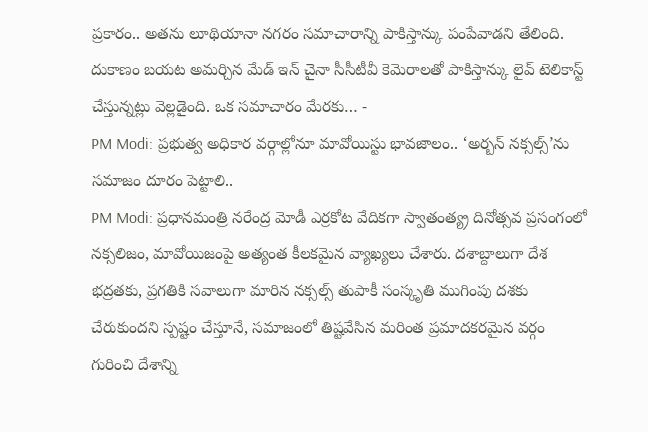ప్రకారం.. అతను లూథియానా నగరం సమాచారాన్ని పాకిస్తాన్కు పంపేవాడని తేలింది. దుకాణం బయట అమర్చిన మేడ్ ఇన్ చైనా సీసీటీవీ కెమెరాలతో పాకిస్తాన్కు లైవ్ టెలికాస్ట్ చేస్తున్నట్లు వెల్లడైంది. ఒక సమాచారం మేరకు… -
PM Modi: ప్రభుత్వ అధికార వర్గాల్లోనూ మావోయిస్టు భావజాలం.. ‘అర్బన్ నక్సల్స్’ను సమాజం దూరం పెట్టాలి..
PM Modi: ప్రధానమంత్రి నరేంద్ర మోడీ ఎర్రకోట వేదికగా స్వాతంత్య్ర దినోత్సవ ప్రసంగంలో నక్సలిజం, మావోయిజంపై అత్యంత కీలకమైన వ్యాఖ్యలు చేశారు. దశాబ్దాలుగా దేశ భద్రతకు, ప్రగతికి సవాలుగా మారిన నక్సల్స్ తుపాకీ సంస్కృతి ముగింపు దశకు చేరుకుందని స్పష్టం చేస్తూనే, సమాజంలో తిష్టవేసిన మరింత ప్రమాదకరమైన వర్గం గురించి దేశాన్ని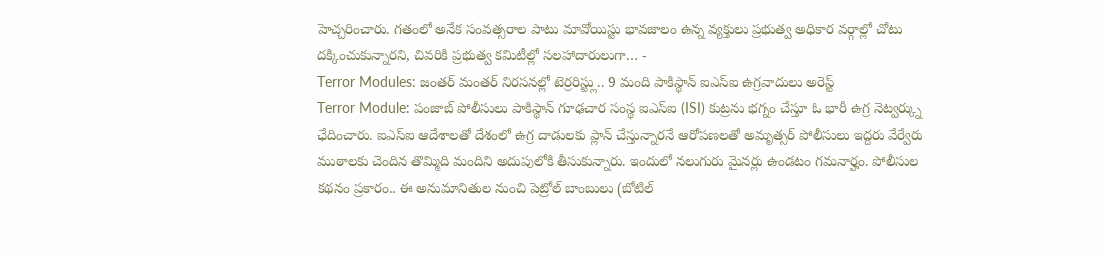హెచ్చరించారు. గతంలో అనేక సంవత్సరాల పాటు మావోయిస్టు భావజాలం ఉన్న వ్యక్తులు ప్రభుత్వ అధికార వర్గాల్లో చోటు దక్కించుకున్నారని, చివరికి ప్రభుత్వ కమిటీల్లో సలహాదారులుగా… -
Terror Modules: జంతర్ మంతర్ నిరసనల్లో టెర్రరిస్ట్లు.. 9 మంది పాకిస్థాన్ ఐఎస్ఐ ఉగ్రవాదులు అరెస్ట్
Terror Module: పంజాబ్ పోలీసులు పాకిస్థాన్ గూఢచార సంస్థ ఐఎస్ఐ (ISI) కుట్రను భగ్నం చేస్తూ ఓ భారీ ఉగ్ర నెట్వర్క్ను ఛేదించారు. ఐఎస్ఐ ఆదేశాలతో దేశంలో ఉగ్ర దాడులకు ప్లాన్ చేస్తున్నారనే ఆరోపణలతో అమృత్సర్ పోలీసులు ఇద్దరు వేర్వేరు ముఠాలకు చెందిన తొమ్మిది మందిని అదుపులోకి తీసుకున్నారు. ఇందులో నలుగురు మైనర్లు ఉండటం గమనార్హం. పోలీసుల కథనం ప్రకారం.. ఈ అనుమానితుల నుంచి పెట్రోల్ బాంబులు (బోటిల్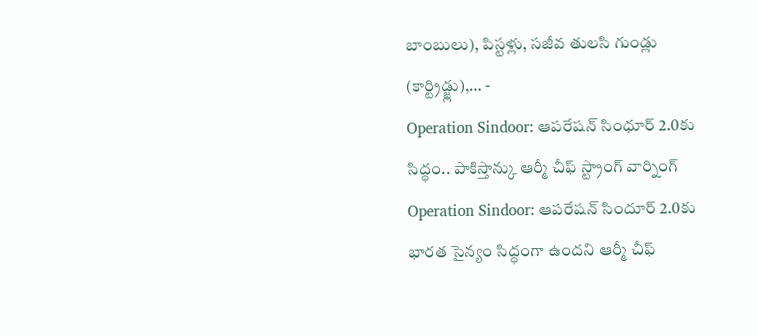బాంబులు), పిస్టళ్లు, సజీవ తులసి గుండ్లు (కార్ట్రిడ్జ్లు),… -
Operation Sindoor: ఆపరేషన్ సింధూర్ 2.0కు సిద్ధం.. పాకిస్తాన్కు ఆర్మీ చీఫ్ స్ట్రాంగ్ వార్నింగ్
Operation Sindoor: ఆపరేషన్ సిందూర్ 2.0కు భారత సైన్యం సిద్ధంగా ఉందని ఆర్మీ చీఫ్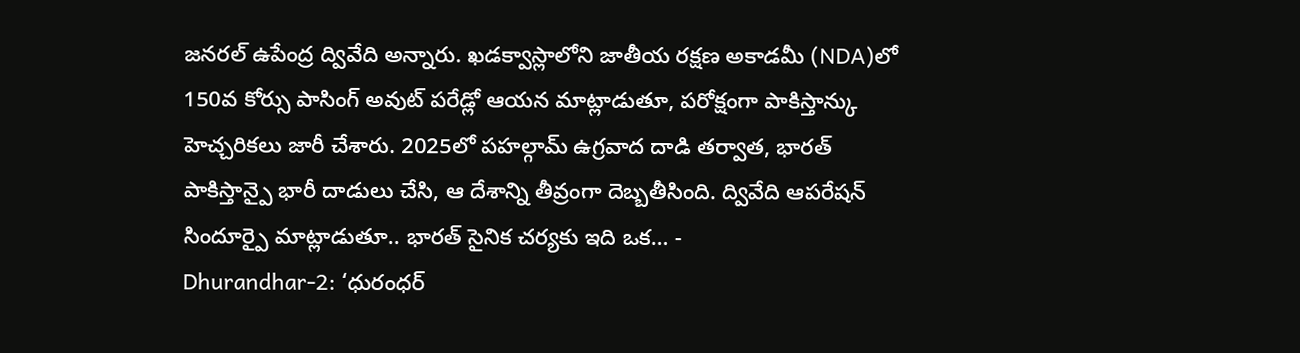జనరల్ ఉపేంద్ర ద్వివేది అన్నారు. ఖడక్వాస్లాలోని జాతీయ రక్షణ అకాడమీ (NDA)లో 150వ కోర్సు పాసింగ్ అవుట్ పరేడ్లో ఆయన మాట్లాడుతూ, పరోక్షంగా పాకిస్తాన్కు హెచ్చరికలు జారీ చేశారు. 2025లో పహల్గామ్ ఉగ్రవాద దాడి తర్వాత, భారత్ పాకిస్తాన్పై భారీ దాడులు చేసి, ఆ దేశాన్ని తీవ్రంగా దెబ్బతీసింది. ద్వివేది ఆపరేషన్ సిందూర్పై మాట్లాడుతూ.. భారత్ సైనిక చర్యకు ఇది ఒక… -
Dhurandhar-2: ‘ధురంధర్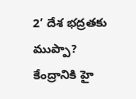2’ దేశ భద్రతకు ముప్పా? కేంద్రానికి హై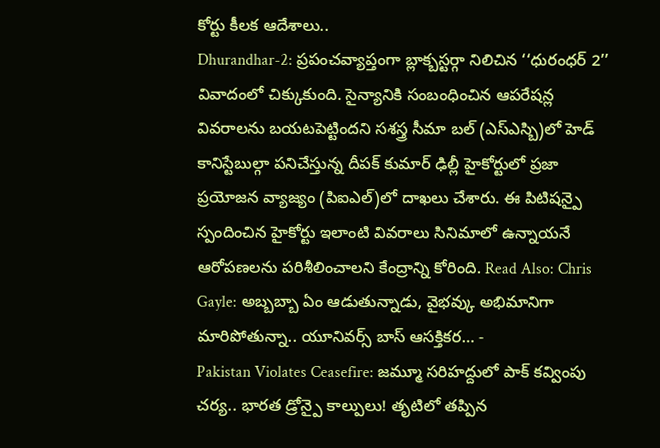కోర్టు కీలక ఆదేశాలు..
Dhurandhar-2: ప్రపంచవ్యాప్తంగా బ్లాక్బస్టర్గా నిలిచిన ‘‘ధురంధర్ 2’’ వివాదంలో చిక్కుకుంది. సైన్యానికి సంబంధించిన ఆపరేషన్ల వివరాలను బయటపెట్టిందని సశస్త్ర సీమా బల్ (ఎస్ఎస్బి)లో హెడ్ కానిస్టేబుల్గా పనిచేస్తున్న దీపక్ కుమార్ ఢిల్లీ హైకోర్టులో ప్రజా ప్రయోజన వ్యాజ్యం (పిఐఎల్)లో దాఖలు చేశారు. ఈ పిటిషన్పై స్పందించిన హైకోర్టు ఇలాంటి వివరాలు సినిమాలో ఉన్నాయనే ఆరోపణలను పరిశీలించాలని కేంద్రాన్ని కోరింది. Read Also: Chris Gayle: అబ్బబ్బా ఏం ఆడుతున్నాడు, వైభవ్కు అభిమానిగా మారిపోతున్నా.. యూనివర్స్ బాస్ ఆసక్తికర… -
Pakistan Violates Ceasefire: జమ్మూ సరిహద్దులో పాక్ కవ్వింపు చర్య.. భారత డ్రోన్పై కాల్పులు! తృటిలో తప్పిన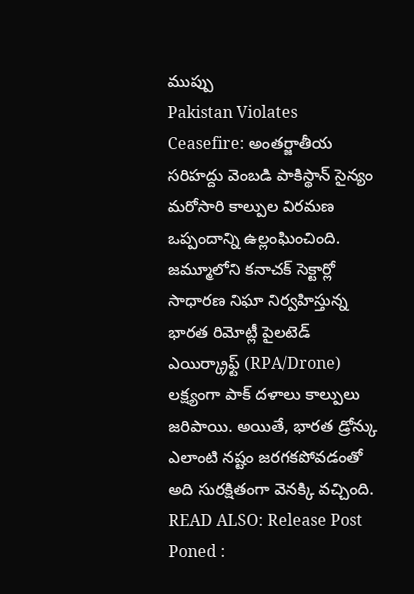ముప్పు
Pakistan Violates Ceasefire: అంతర్జాతీయ సరిహద్దు వెంబడి పాకిస్థాన్ సైన్యం మరోసారి కాల్పుల విరమణ ఒప్పందాన్ని ఉల్లంఘించింది. జమ్మూలోని కనాచక్ సెక్టార్లో సాధారణ నిఘా నిర్వహిస్తున్న భారత రిమోట్లీ పైలటెడ్ ఎయిర్క్రాఫ్ట్ (RPA/Drone) లక్ష్యంగా పాక్ దళాలు కాల్పులు జరిపాయి. అయితే, భారత డ్రోన్కు ఎలాంటి నష్టం జరగకపోవడంతో అది సురక్షితంగా వెనక్కి వచ్చింది. READ ALSO: Release Post Poned :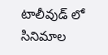టాలీవుడ్ లో సినిమాల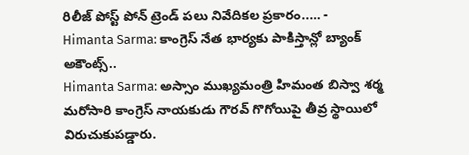రిలీజ్ పోస్ట్ పోన్ ట్రెండ్ పలు నివేదికల ప్రకారం..… -
Himanta Sarma: కాంగ్రెస్ నేత భార్యకు పాకిస్తాన్లో బ్యాంక్ అకౌంట్స్..
Himanta Sarma: అస్సాం ముఖ్యమంత్రి హిమంత బిస్వా శర్మ మరోసారి కాంగ్రెస్ నాయకుడు గౌరవ్ గొగోయిపై తీవ్ర స్థాయిలో విరుచుకుపడ్డారు.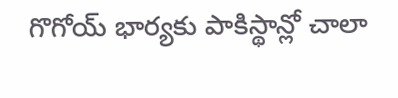గొగోయ్ భార్యకు పాకిస్థాన్లో చాలా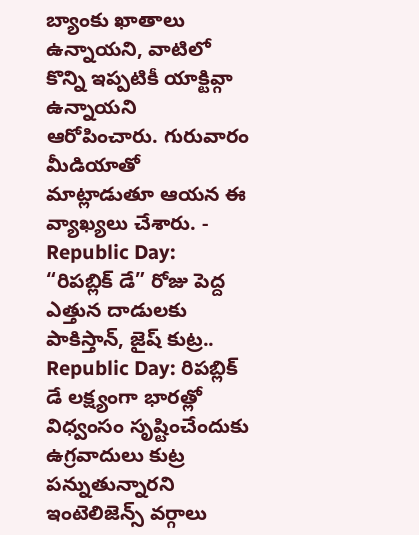బ్యాంకు ఖాతాలు ఉన్నాయని, వాటిలో కొన్ని ఇప్పటికీ యాక్టివ్గా ఉన్నాయని ఆరోపించారు. గురువారం మీడియాతో మాట్లాడుతూ ఆయన ఈ వ్యాఖ్యలు చేశారు. -
Republic Day: “రిపబ్లిక్ డే” రోజు పెద్ద ఎత్తున దాడులకు పాకిస్తాన్, జైష్ కుట్ర..
Republic Day: రిపబ్లిక్ డే లక్ష్యంగా భారత్లో విధ్వంసం సృష్టించేందుకు ఉగ్రవాదులు కుట్ర పన్నుతున్నారని ఇంటెలిజెన్స్ వర్గాలు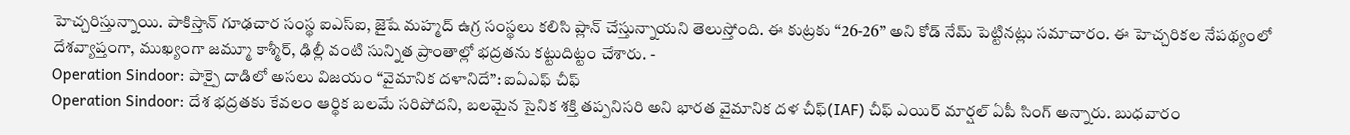హెచ్చరిస్తున్నాయి. పాకిస్తాన్ గూఢచార సంస్థ ఐఎస్ఐ, జైషే మహ్మద్ ఉగ్ర సంస్థలు కలిసి ప్లాన్ చేస్తున్నాయని తెలుస్తోంది. ఈ కుట్రకు ‘‘26-26’’ అని కోడ్ నేమ్ పెట్టినట్లు సమాచారం. ఈ హెచ్చరికల నేపథ్యంలో దేశవ్యాప్తంగా, ముఖ్యంగా జమ్మూ కాశ్మీర్, ఢిల్లీ వంటి సున్నిత ప్రాంతాల్లో భద్రతను కట్టుదిట్టం చేశారు. -
Operation Sindoor: పాక్పై దాడిలో అసలు విజయం “వైమానిక దళానిదే”: ఐఏఎఫ్ చీఫ్
Operation Sindoor: దేశ భద్రతకు కేవలం ఆర్థిక బలమే సరిపోదని, బలమైన సైనిక శక్తి తప్పనిసరి అని భారత వైమానిక దళ చీఫ్(IAF) చీఫ్ ఎయిర్ మార్షల్ ఏపీ సింగ్ అన్నారు. బుధవారం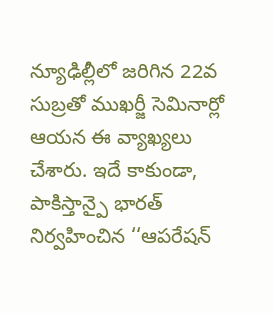న్యూఢిల్లీలో జరిగిన 22వ సుబ్రతో ముఖర్జీ సెమినార్లో ఆయన ఈ వ్యాఖ్యలు చేశారు. ఇదే కాకుండా, పాకిస్తాన్పై భారత్ నిర్వహించిన ‘‘ఆపరేషన్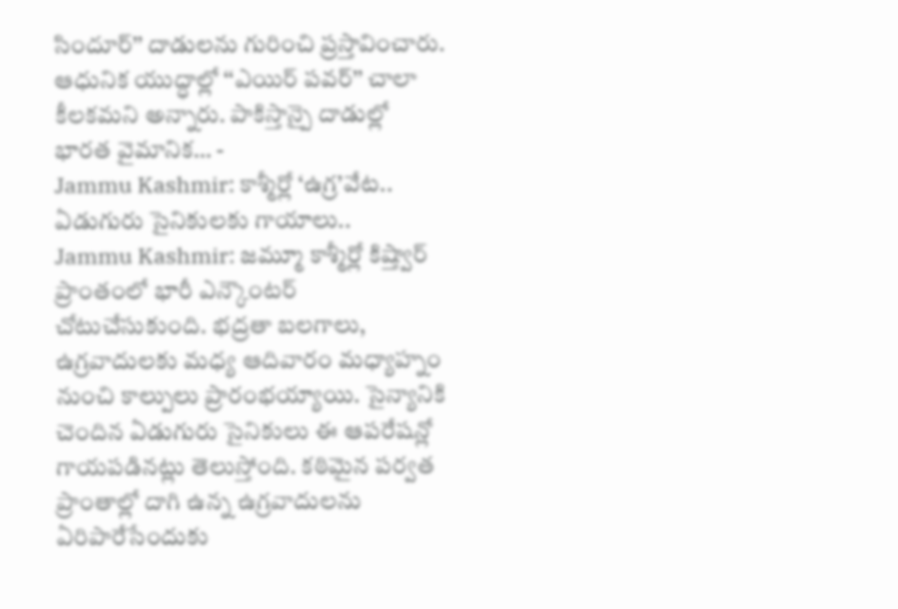సిందూర్’’ దాడులను గురించి ప్రస్తావించారు. ఆధునిక యుద్ధాల్లో ‘‘ఎయిర్ పవర్’’ చాలా కీలకమని అన్నారు. పాకిస్తాన్పై దాడుల్లో భారత వైమానిక… -
Jammu Kashmir: కాశ్మీర్లో ‘ఉగ్ర’వేట.. ఏడుగురు సైనికులకు గాయాలు..
Jammu Kashmir: జమ్మూ కాశ్మీర్లో కిష్త్వార్ ప్రాంతంలో భారీ ఎన్కౌంటర్ చోటుచేసుకుంది. భద్రతా బలగాలు, ఉగ్రవాదులకు మధ్య ఆదివారం మధ్యాహ్నం నుంచి కాల్పులు ప్రారంభయ్యాయి. సైన్యానికి చెందిన ఏడుగురు సైనికులు ఈ ఆపరేషన్లో గాయపడినట్లు తెలుస్తోంది. కఠిమైన పర్వత ప్రాంతాల్లో దాగి ఉన్న ఉగ్రవాదులను ఏరిపారేసేందుకు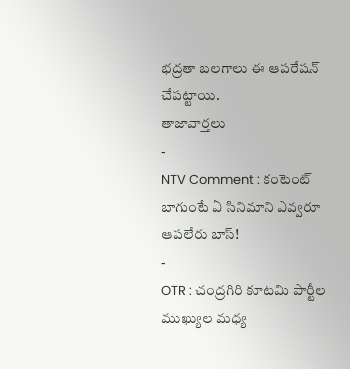భద్రతా బలగాలు ఈ ఆపరేషన్ చేపట్టాయి.
తాజావార్తలు
-
NTV Comment : కంటెంట్ బాగుంటే ఏ సినిమాని ఎవ్వరూ ఆపలేరు బాస్!
-
OTR : చంద్రగిరి కూటమి పార్టీల ముఖ్యుల మధ్య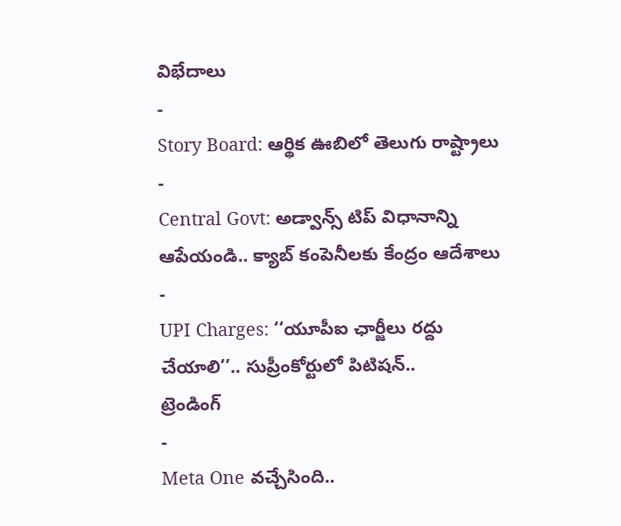విభేదాలు
-
Story Board: ఆర్థిక ఊబిలో తెలుగు రాష్ట్రాలు
-
Central Govt: అడ్వాన్స్ టిప్ విధానాన్ని ఆపేయండి.. క్యాబ్ కంపెనీలకు కేంద్రం ఆదేశాలు
-
UPI Charges: ‘‘యూపీఐ ఛార్జీలు రద్దు చేయాలి’’.. సుప్రీంకోర్టులో పిటిషన్..
ట్రెండింగ్
-
Meta One వచ్చేసింది..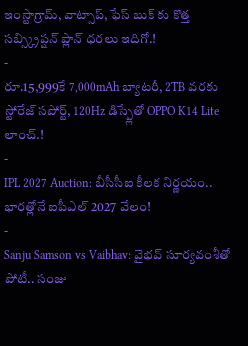ఇంస్టాగ్రామ్, వాట్సాప్, ఫేస్ బుక్ కు కొత్త సబ్స్క్రిప్షన్ ప్లాన్ ధరలు ఇదిగో.!
-
రూ.15,999కే 7,000mAh బ్యాటరీ, 2TB వరకు స్టోరేజ్ సపోర్ట్, 120Hz డిస్ప్లేతో OPPO K14 Lite లాంచ్.!
-
IPL 2027 Auction: బీసీసీఐ కీలక నిర్ణయం.. భారత్లోనే ఐపీఎల్ 2027 వేలం!
-
Sanju Samson vs Vaibhav: వైభవ్ సూర్యవంశీతో పోటీ.. సంజు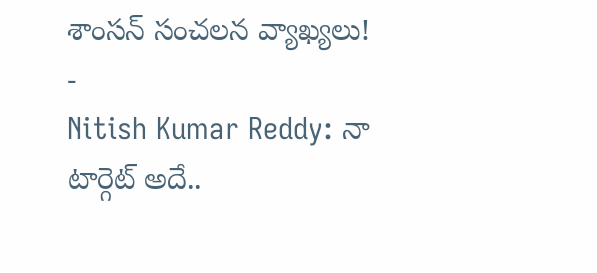శాంసన్ సంచలన వ్యాఖ్యలు!
-
Nitish Kumar Reddy: నా టార్గెట్ అదే..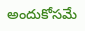అందుకోసమే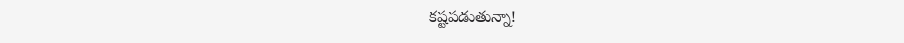కష్టపడుతున్నా!